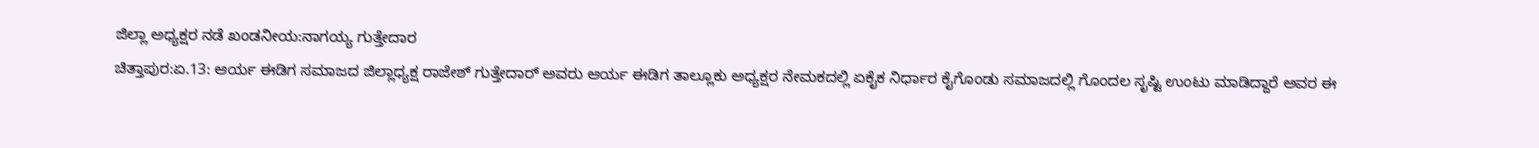ಜಿಲ್ಲಾ ಅಧ್ಯಕ್ಷರ ನಡೆ ಖಂಡನೀಯ:ನಾಗಯ್ಯ ಗುತ್ತೇದಾರ
ಚಿತ್ತಾಪುರ:ಏ.13: ಆರ್ಯ ಈಡಿಗ ಸಮಾಜದ ಜಿಲ್ಲಾಧ್ಯಕ್ಷ ರಾಜೇಶ್ ಗುತ್ತೇದಾರ್ ಅವರು ಆರ್ಯ ಈಡಿಗ ತಾಲ್ಲೂಕು ಅಧ್ಯಕ್ಷರ ನೇಮಕದಲ್ಲಿ ಏಕೈಕ ನಿರ್ಧಾರ ಕೈಗೊಂಡು ಸಮಾಜದಲ್ಲಿ ಗೊಂದಲ ಸೃಷ್ಟಿ ಉಂಟು ಮಾಡಿದ್ದಾರೆ ಅವರ ಈ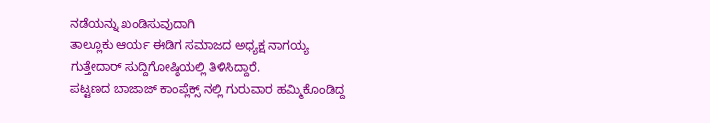ನಡೆಯನ್ನು ಖಂಡಿಸುವುದಾಗಿ
ತಾಲ್ಲೂಕು ಆರ್ಯ ಈಡಿಗ ಸಮಾಜದ ಅಧ್ಯಕ್ಷ ನಾಗಯ್ಯ ಗುತ್ತೇದಾರ್ ಸುದ್ದಿಗೋಷ್ಠಿಯಲ್ಲಿ ತಿಳಿಸಿದ್ದಾರೆ.
ಪಟ್ಟಣದ ಬಾಜಾಜ್ ಕಾಂಪ್ಲೆಕ್ಸ್ ನಲ್ಲಿ ಗುರುವಾರ ಹಮ್ಮಿಕೊಂಡಿದ್ದ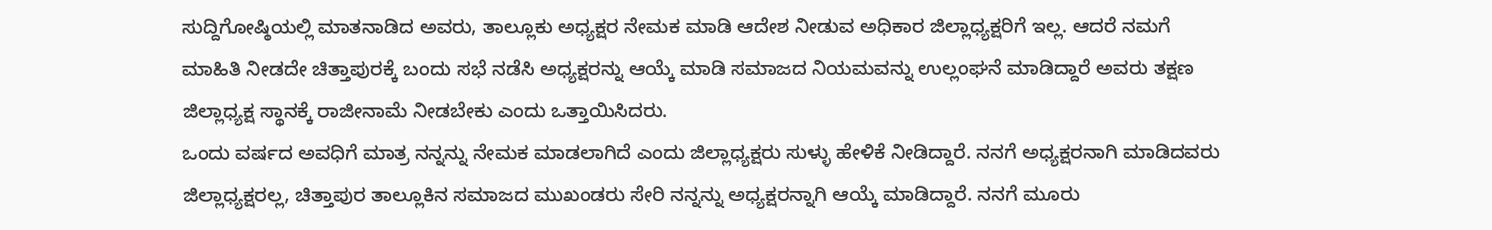ಸುದ್ದಿಗೋಷ್ಠಿಯಲ್ಲಿ ಮಾತನಾಡಿದ ಅವರು, ತಾಲ್ಲೂಕು ಅಧ್ಯಕ್ಷರ ನೇಮಕ ಮಾಡಿ ಆದೇಶ ನೀಡುವ ಅಧಿಕಾರ ಜಿಲ್ಲಾಧ್ಯಕ್ಷರಿಗೆ ಇಲ್ಲ. ಆದರೆ ನಮಗೆ ಮಾಹಿತಿ ನೀಡದೇ ಚಿತ್ತಾಪುರಕ್ಕೆ ಬಂದು ಸಭೆ ನಡೆಸಿ ಅಧ್ಯಕ್ಷರನ್ನು ಆಯ್ಕೆ ಮಾಡಿ ಸಮಾಜದ ನಿಯಮವನ್ನು ಉಲ್ಲಂಘನೆ ಮಾಡಿದ್ದಾರೆ ಅವರು ತಕ್ಷಣ ಜಿಲ್ಲಾಧ್ಯಕ್ಷ ಸ್ಥಾನಕ್ಕೆ ರಾಜೀನಾಮೆ ನೀಡಬೇಕು ಎಂದು ಒತ್ತಾಯಿಸಿದರು.
ಒಂದು ವರ್ಷದ ಅವಧಿಗೆ ಮಾತ್ರ ನನ್ನನ್ನು ನೇಮಕ ಮಾಡಲಾಗಿದೆ ಎಂದು ಜಿಲ್ಲಾಧ್ಯಕ್ಷರು ಸುಳ್ಳು ಹೇಳಿಕೆ ನೀಡಿದ್ದಾರೆ. ನನಗೆ ಅಧ್ಯಕ್ಷರನಾಗಿ ಮಾಡಿದವರು ಜಿಲ್ಲಾಧ್ಯಕ್ಷರಲ್ಲ, ಚಿತ್ತಾಪುರ ತಾಲ್ಲೂಕಿನ ಸಮಾಜದ ಮುಖಂಡರು ಸೇರಿ ನನ್ನನ್ನು ಅಧ್ಯಕ್ಷರನ್ನಾಗಿ ಆಯ್ಕೆ ಮಾಡಿದ್ದಾರೆ. ನನಗೆ ಮೂರು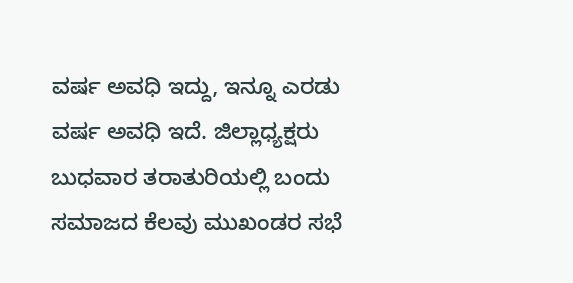ವರ್ಷ ಅವಧಿ ಇದ್ದು, ಇನ್ನೂ ಎರಡು ವರ್ಷ ಅವಧಿ ಇದೆ. ಜಿಲ್ಲಾಧ್ಯಕ್ಷರು ಬುಧವಾರ ತರಾತುರಿಯಲ್ಲಿ ಬಂದು ಸಮಾಜದ ಕೆಲವು ಮುಖಂಡರ ಸಭೆ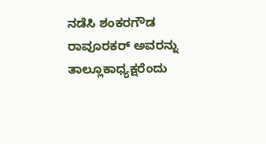ನಡೆಸಿ ಶಂಕರಗೌಡ ರಾವೂರಕರ್ ಅವರನ್ನು ತಾಲ್ಲೂಕಾಧ್ಯಕ್ಷರೆಂದು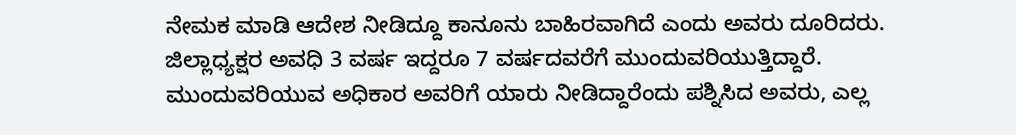ನೇಮಕ ಮಾಡಿ ಆದೇಶ ನೀಡಿದ್ದೂ ಕಾನೂನು ಬಾಹಿರವಾಗಿದೆ ಎಂದು ಅವರು ದೂರಿದರು.
ಜಿಲ್ಲಾಧ್ಯಕ್ಷರ ಅವಧಿ 3 ವರ್ಷ ಇದ್ದರೂ 7 ವರ್ಷದವರೆಗೆ ಮುಂದುವರಿಯುತ್ತಿದ್ದಾರೆ. ಮುಂದುವರಿಯುವ ಅಧಿಕಾರ ಅವರಿಗೆ ಯಾರು ನೀಡಿದ್ದಾರೆಂದು ಪಶ್ನಿಸಿದ ಅವರು, ಎಲ್ಲ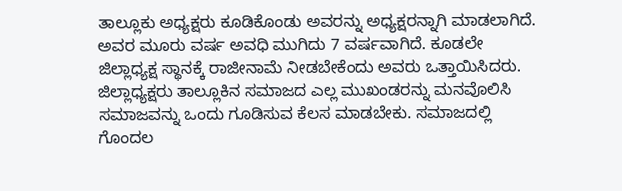ತಾಲ್ಲೂಕು ಅಧ್ಯಕ್ಷರು ಕೂಡಿಕೊಂಡು ಅವರನ್ನು ಅಧ್ಯಕ್ಷರನ್ನಾಗಿ ಮಾಡಲಾಗಿದೆ. ಅವರ ಮೂರು ವರ್ಷ ಅವಧಿ ಮುಗಿದು 7 ವರ್ಷವಾಗಿದೆ. ಕೂಡಲೇ ಜಿಲ್ಲಾಧ್ಯಕ್ಷ ಸ್ಥಾನಕ್ಕೆ ರಾಜೀನಾಮೆ ನೀಡಬೇಕೆಂದು ಅವರು ಒತ್ತಾಯಿಸಿದರು. ಜಿಲ್ಲಾಧ್ಯಕ್ಷರು ತಾಲ್ಲೂಕಿನ ಸಮಾಜದ ಎಲ್ಲ ಮುಖಂಡರನ್ನು ಮನವೊಲಿಸಿ ಸಮಾಜವನ್ನು ಒಂದು ಗೂಡಿಸುವ ಕೆಲಸ ಮಾಡಬೇಕು. ಸಮಾಜದಲ್ಲಿ ಗೊಂದಲ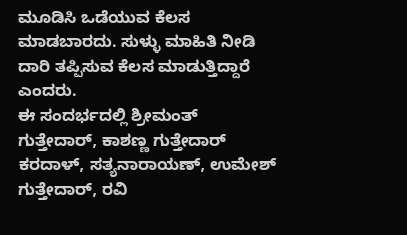ಮೂಡಿಸಿ ಒಡೆಯುವ ಕೆಲಸ ಮಾಡಬಾರದು. ಸುಳ್ಳು ಮಾಹಿತಿ ನೀಡಿ ದಾರಿ ತಪ್ಪಿಸುವ ಕೆಲಸ ಮಾಡುತ್ತಿದ್ದಾರೆ ಎಂದರು.
ಈ ಸಂದರ್ಭದಲ್ಲಿ ಶ್ರೀಮಂತ್ ಗುತ್ತೇದಾರ್, ಕಾಶಣ್ಣ ಗುತ್ತೇದಾರ್ ಕರದಾಳ್, ಸತ್ಯನಾರಾಯಣ್, ಉಮೇಶ್ ಗುತ್ತೇದಾರ್, ರವಿ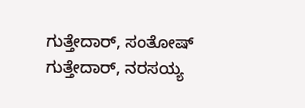ಗುತ್ತೇದಾರ್, ಸಂತೋಷ್ ಗುತ್ತೇದಾರ್, ನರಸಯ್ಯ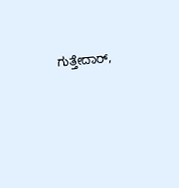ಗುತ್ತೇದಾರ್,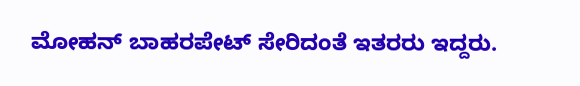ಮೋಹನ್ ಬಾಹರಪೇಟ್ ಸೇರಿದಂತೆ ಇತರರು ಇದ್ದರು.